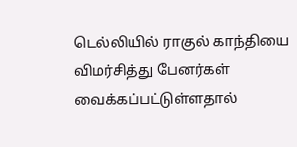டெல்லியில் ராகுல் காந்தியை விமர்சித்து பேனர்கள் வைக்கப்பட்டுள்ளதால்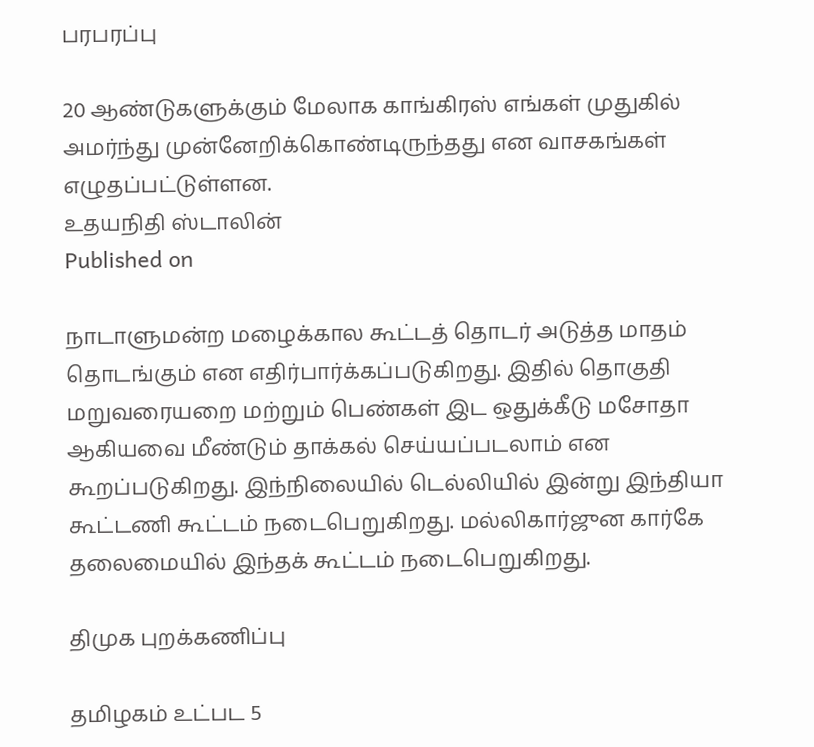பரபரப்பு

20 ஆண்டுகளுக்கும் மேலாக காங்கிரஸ் எங்கள் முதுகில் அமர்ந்து முன்னேறிக்கொண்டிருந்தது என வாசகங்கள் எழுதப்பட்டுள்ளன.
உதயநிதி ஸ்டாலின்
Published on

நாடாளுமன்ற மழைக்கால கூட்டத் தொடர் அடுத்த மாதம் தொடங்கும் என எதிர்பார்க்கப்படுகிறது. இதில் தொகுதி மறுவரையறை மற்றும் பெண்கள் இட ஒதுக்கீடு மசோதா ஆகியவை மீண்டும் தாக்கல் செய்யப்படலாம் என கூறப்படுகிறது. இந்நிலையில் டெல்லியில் இன்று இந்தியா கூட்டணி கூட்டம் நடைபெறுகிறது. மல்லிகார்ஜுன கார்கே தலைமையில் இந்தக் கூட்டம் நடைபெறுகிறது.

திமுக புறக்கணிப்பு

தமிழகம் உட்பட 5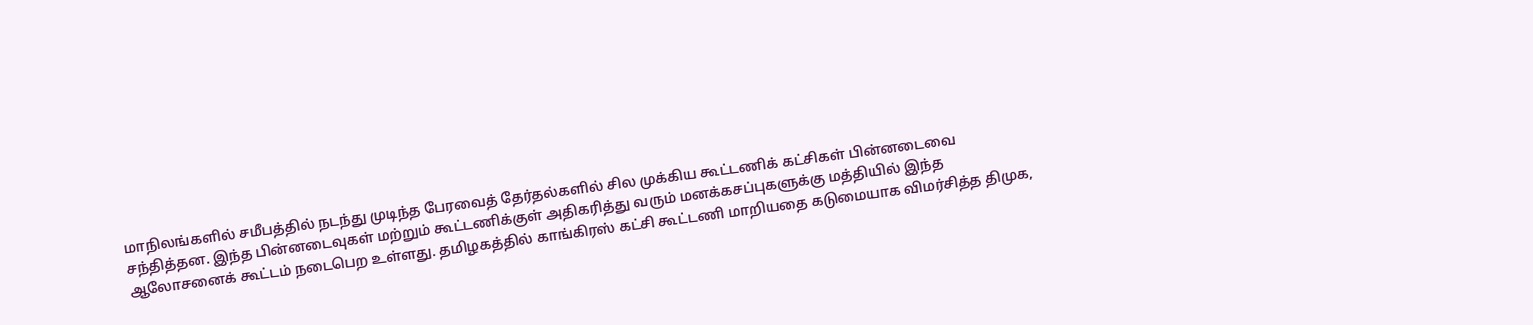மாநிலங்களில் சமீபத்தில் நடந்து முடிந்த பேரவைத் தேர்தல்களில் சில முக்கிய கூட்டணிக் கட்சிகள் பின்னடைவை சந்தித்தன. இந்த பின்னடைவுகள் மற்றும் கூட்டணிக்குள் அதிகரித்து வரும் மனக்கசப்புகளுக்கு மத்தியில் இந்த ஆலோசனைக் கூட்டம் நடைபெற உள்ளது. தமிழகத்தில் காங்கிரஸ் கட்சி கூட்டணி மாறியதை கடுமையாக விமர்சித்த திமுக,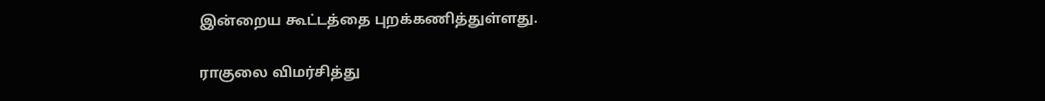இன்றைய கூட்டத்தை புறக்கணித்துள்ளது.

ராகுலை விமர்சித்து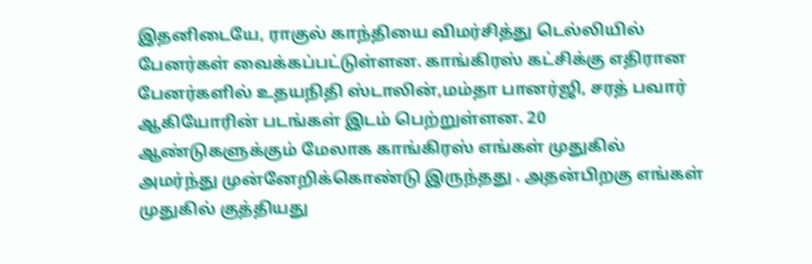இதனிடையே, ராகுல் காந்தியை விமர்சித்து டெல்லியில் பேனர்கள் வைக்கப்பட்டுள்ளன. காங்கிரஸ் கட்சிக்கு எதிரான பேனர்களில் உதயநிதி ஸ்டாலின்,மம்தா பானர்ஜி, சரத் பவார் ஆகியோரின் படங்கள் இடம் பெற்றுள்ளன. 20 ஆண்டுகளுக்கும் மேலாக காங்கிரஸ் எங்கள் முதுகில் அமர்ந்து முன்னேறிக்கொண்டு இருந்தது . அதன்பிறகு எங்கள் முதுகில் குத்தியது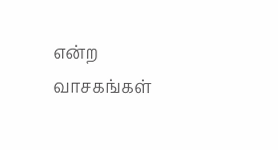என்ற வாசகங்கள்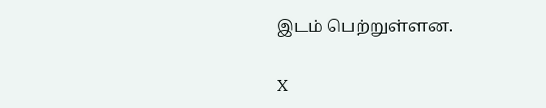இடம் பெற்றுள்ளன.

X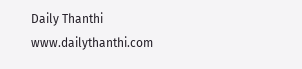Daily Thanthi
www.dailythanthi.com